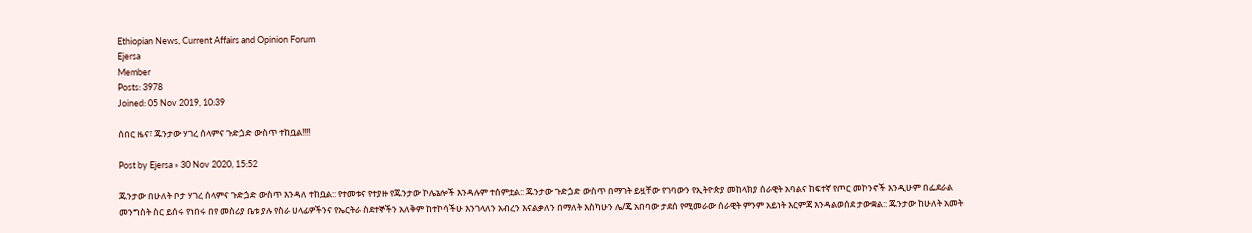Ethiopian News, Current Affairs and Opinion Forum
Ejersa
Member
Posts: 3978
Joined: 05 Nov 2019, 10:39

ሰበር ዜና፣ ጁንታው ሃገረ ሰላምና ጉድጏድ ውስጥ ተከቧል!!!!

Post by Ejersa » 30 Nov 2020, 15:52

ጁንታው በሁለት ቦታ ሃገረ ሰላምና ጉድጏድ ውስጥ እንዳለ ተከቧል:: የተመቱና የተያዙ የጁንታው ኮሌኔሎች እንዳሉም ተሰምቷል:: ጁንታው ጉድጏድ ውስጥ በማገት ይዟቸው የገባውን የኢትዮጵያ መከላክያ ሰራዊት አባልና ከፍተኛ የጦር መኮንኖች እንዲሁም በፌደራል መንግስት ስር ይሰሩ የነበሩ በየ መስሪያ ቤቱ ያሉ የስራ ሀላፊዎችንና የኤርትራ ስደተኞችን አለቅም ከተኮሳችሁ እንገላለን አብረን እናልቃለን በማለት እስካሁን ሌ/ጄ አበባው ታደሰ የሚመራው ሰራዊት ምንም አይነት እርምጃ እንዳልወሰደ ታውቋል:: ጁንታው ከሁለት አመት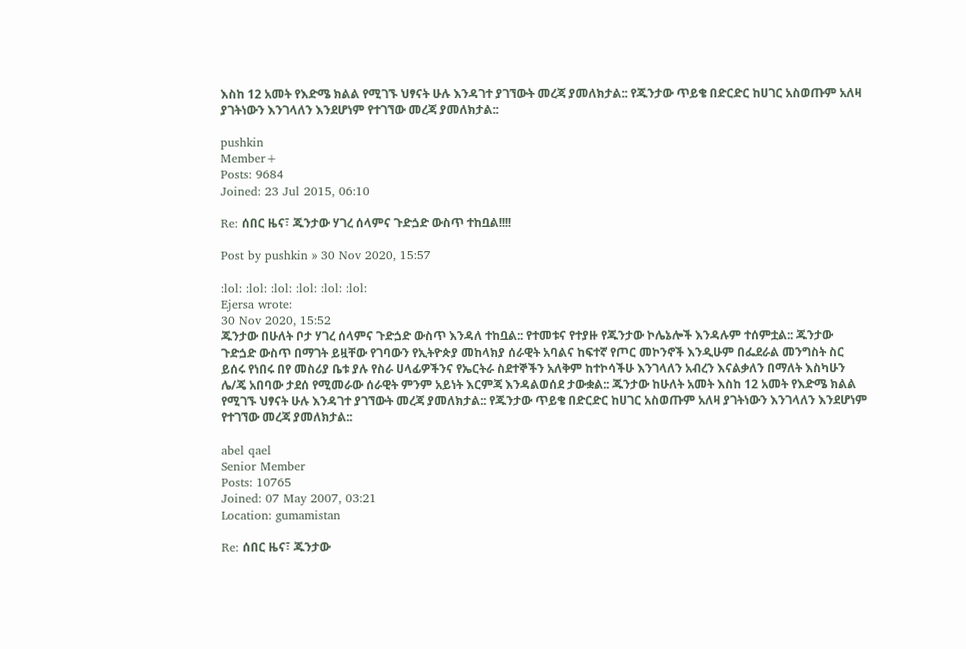እስከ 12 አመት የእድሜ ክልል የሚገኙ ህፃናት ሁሉ እንዳገተ ያገኘውት መረጃ ያመለክታል:: የጁንታው ጥይቄ በድርድር ከሀገር አስወጡም አለዛ ያገትነውን እንገላለን እንደሆነም የተገኘው መረጃ ያመለክታል::

pushkin
Member+
Posts: 9684
Joined: 23 Jul 2015, 06:10

Re: ሰበር ዜና፣ ጁንታው ሃገረ ሰላምና ጉድጏድ ውስጥ ተከቧል!!!!

Post by pushkin » 30 Nov 2020, 15:57

:lol: :lol: :lol: :lol: :lol: :lol:
Ejersa wrote:
30 Nov 2020, 15:52
ጁንታው በሁለት ቦታ ሃገረ ሰላምና ጉድጏድ ውስጥ እንዳለ ተከቧል:: የተመቱና የተያዙ የጁንታው ኮሌኔሎች እንዳሉም ተሰምቷል:: ጁንታው ጉድጏድ ውስጥ በማገት ይዟቸው የገባውን የኢትዮጵያ መከላክያ ሰራዊት አባልና ከፍተኛ የጦር መኮንኖች እንዲሁም በፌደራል መንግስት ስር ይሰሩ የነበሩ በየ መስሪያ ቤቱ ያሉ የስራ ሀላፊዎችንና የኤርትራ ስደተኞችን አለቅም ከተኮሳችሁ እንገላለን አብረን እናልቃለን በማለት እስካሁን ሌ/ጄ አበባው ታደሰ የሚመራው ሰራዊት ምንም አይነት እርምጃ እንዳልወሰደ ታውቋል:: ጁንታው ከሁለት አመት እስከ 12 አመት የእድሜ ክልል የሚገኙ ህፃናት ሁሉ እንዳገተ ያገኘውት መረጃ ያመለክታል:: የጁንታው ጥይቄ በድርድር ከሀገር አስወጡም አለዛ ያገትነውን እንገላለን እንደሆነም የተገኘው መረጃ ያመለክታል::

abel qael
Senior Member
Posts: 10765
Joined: 07 May 2007, 03:21
Location: gumamistan

Re: ሰበር ዜና፣ ጁንታው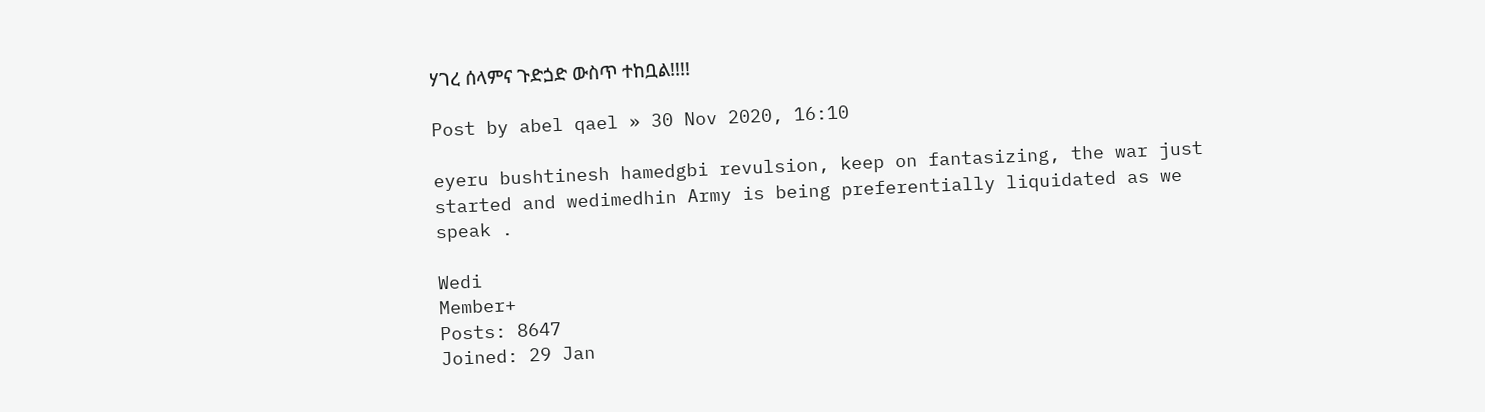ሃገረ ሰላምና ጉድጏድ ውስጥ ተከቧል!!!!

Post by abel qael » 30 Nov 2020, 16:10

eyeru bushtinesh hamedgbi revulsion, keep on fantasizing, the war just started and wedimedhin Army is being preferentially liquidated as we speak .

Wedi
Member+
Posts: 8647
Joined: 29 Jan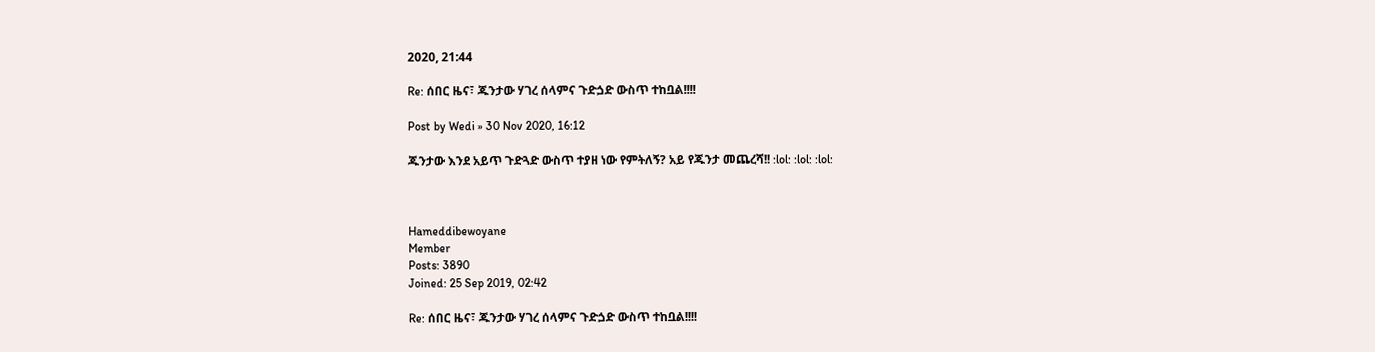2020, 21:44

Re: ሰበር ዜና፣ ጁንታው ሃገረ ሰላምና ጉድጏድ ውስጥ ተከቧል!!!!

Post by Wedi » 30 Nov 2020, 16:12

ጁንታው እንደ አይጥ ጉድጓድ ውስጥ ተያዘ ነው የምትለኝ? አይ የጁንታ መጨረሻ!! :lol: :lol: :lol:



Hameddibewoyane
Member
Posts: 3890
Joined: 25 Sep 2019, 02:42

Re: ሰበር ዜና፣ ጁንታው ሃገረ ሰላምና ጉድጏድ ውስጥ ተከቧል!!!!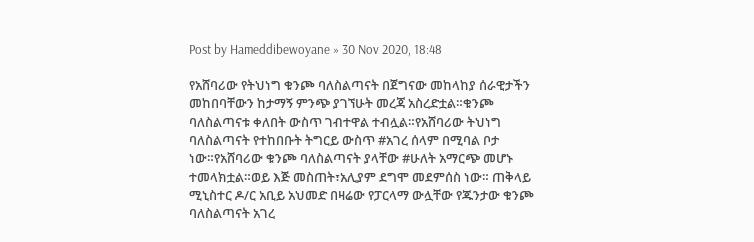Post by Hameddibewoyane » 30 Nov 2020, 18:48

የአሸባሪው የትህነግ ቁንጮ ባለስልጣናት በጀግናው መከላከያ ሰራዊታችን መከበባቸውን ከታማኝ ምንጭ ያገኘሁት መረጃ አስረድቷል።ቁንጮ ባለስልጣናቱ ቀለበት ውስጥ ገብተዋል ተብሏል።የአሸባሪው ትህነግ ባለስልጣናት የተከበቡት ትግርይ ውስጥ #አገረ ሰላም በሚባል ቦታ ነው።የአሸባሪው ቁንጮ ባለስልጣናት ያላቸው #ሁለት አማርጭ መሆኑ ተመላክቷል።ወይ እጅ መስጠት፣አሊያም ደግሞ መደምሰስ ነው። ጠቅላይ ሚኒስተር ዶ/ር አቢይ አህመድ በዛሬው የፓርላማ ውሏቸው የጁንታው ቁንጮ ባለስልጣናት አገረ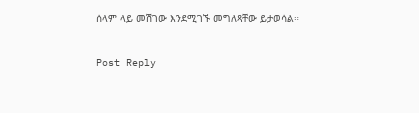ሰላም ላይ መሽገው እንደሚገኙ መግለጻቸው ይታወሳል።

Post Reply